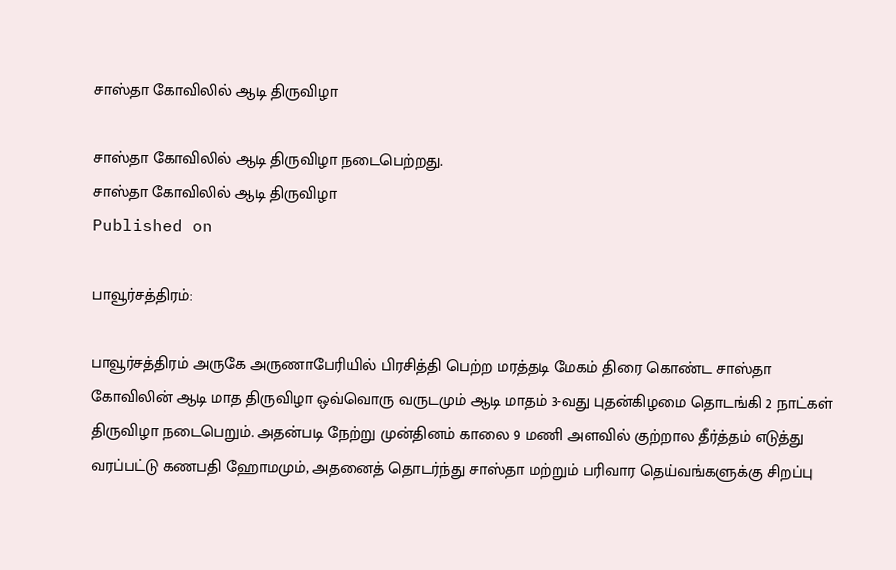சாஸ்தா கோவிலில் ஆடி திருவிழா

சாஸ்தா கோவிலில் ஆடி திருவிழா நடைபெற்றது.
சாஸ்தா கோவிலில் ஆடி திருவிழா
Published on

பாவூர்சத்திரம்:

பாவூர்சத்திரம் அருகே அருணாபேரியில் பிரசித்தி பெற்ற மரத்தடி மேகம் திரை கொண்ட சாஸ்தா கோவிலின் ஆடி மாத திருவிழா ஒவ்வொரு வருடமும் ஆடி மாதம் 3-வது புதன்கிழமை தொடங்கி 2 நாட்கள் திருவிழா நடைபெறும். அதன்படி நேற்று முன்தினம் காலை 9 மணி அளவில் குற்றால தீர்த்தம் எடுத்து வரப்பட்டு கணபதி ஹோமமும், அதனைத் தொடர்ந்து சாஸ்தா மற்றும் பரிவார தெய்வங்களுக்கு சிறப்பு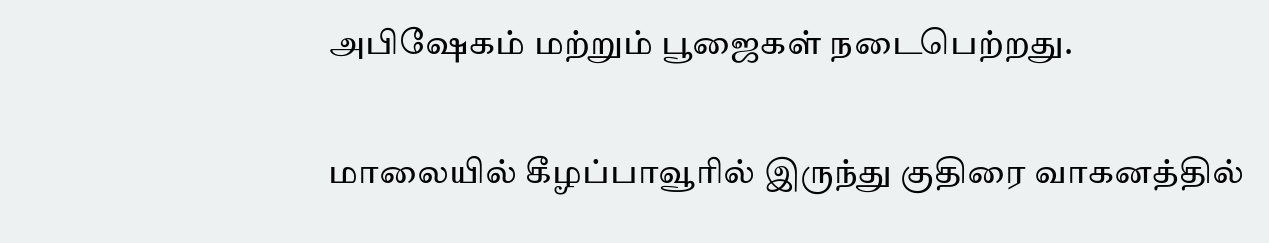அபிஷேகம் மற்றும் பூஜைகள் நடைபெற்றது.

மாலையில் கீழப்பாவூரில் இருந்து குதிரை வாகனத்தில்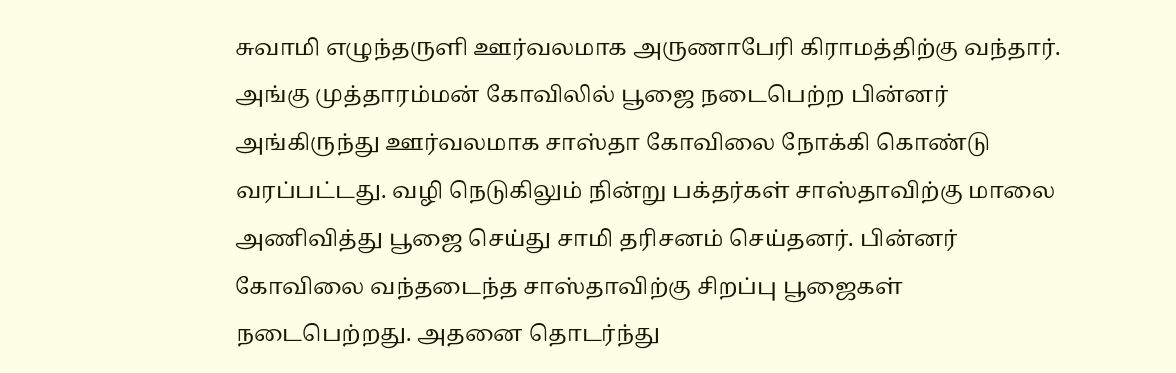சுவாமி எழுந்தருளி ஊர்வலமாக அருணாபேரி கிராமத்திற்கு வந்தார். அங்கு முத்தாரம்மன் கோவிலில் பூஜை நடைபெற்ற பின்னர் அங்கிருந்து ஊர்வலமாக சாஸ்தா கோவிலை நோக்கி கொண்டு வரப்பட்டது. வழி நெடுகிலும் நின்று பக்தர்கள் சாஸ்தாவிற்கு மாலை அணிவித்து பூஜை செய்து சாமி தரிசனம் செய்தனர். பின்னர் கோவிலை வந்தடைந்த சாஸ்தாவிற்கு சிறப்பு பூஜைகள் நடைபெற்றது. அதனை தொடர்ந்து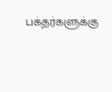பக்தர்களுக்கு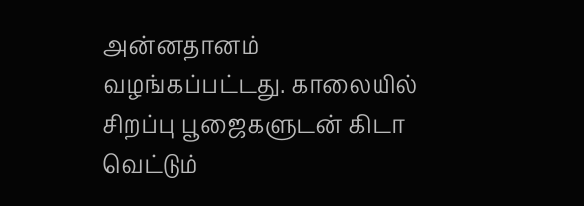அன்னதானம் வழங்கப்பட்டது. காலையில் சிறப்பு பூஜைகளுடன் கிடா வெட்டும்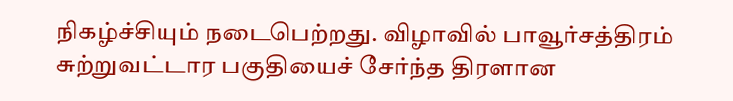நிகழ்ச்சியும் நடைபெற்றது. விழாவில் பாவூர்சத்திரம் சுற்றுவட்டார பகுதியைச் சேர்ந்த திரளான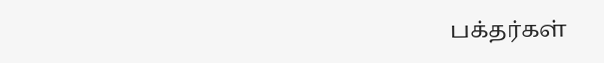பக்தர்கள்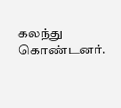கலந்து கொண்டனர்.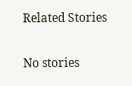Related Stories

No stories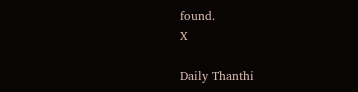found.
X

Daily Thanthi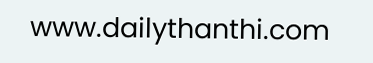www.dailythanthi.com